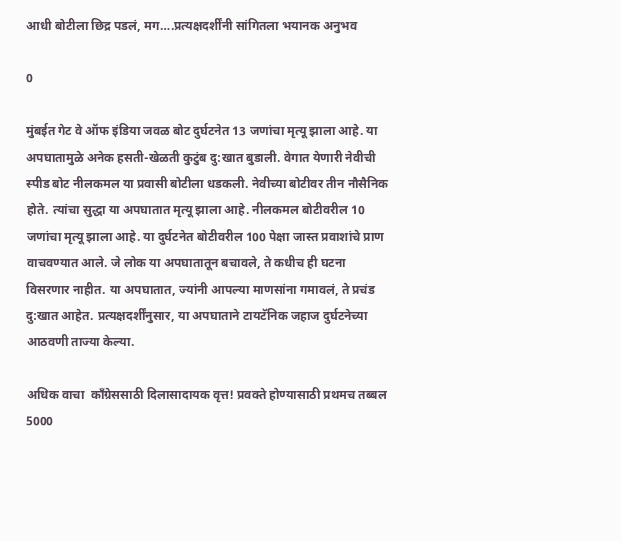आधी बोटीला छिद्र पडलं, मग….प्रत्यक्षदर्शींनी सांगितला भयानक अनुभव

0

मुंबईत गेट वे ऑफ इंडिया जवळ बोट दुर्घटनेत 13 जणांचा मृत्यू झाला आहे. या अपघातामुळे अनेक हसती-खेळती कुटुंब दु:खात बुडाली. वेगात येणारी नेवीची स्पीड बोट नीलकमल या प्रवासी बोटीला धडकली. नेवीच्या बोटीवर तीन नौसैनिक होते. त्यांचा सुद्धा या अपघातात मृत्यू झाला आहे. नीलकमल बोटीवरील 10 जणांचा मृत्यू झाला आहे. या दुर्घटनेत बोटीवरील 100 पेक्षा जास्त प्रवाशांचे प्राण वाचवण्यात आले. जे लोक या अपघातातून बचावले, ते कधीच ही घटना विसरणार नाहीत. या अपघातात, ज्यांनी आपल्या माणसांना गमावलं, ते प्रचंड दु:खात आहेत. प्रत्यक्षदर्शींनुसार, या अपघाताने टायटॅनिक जहाज दुर्घटनेच्या आठवणी ताज्या केल्या.

अधिक वाचा  काँग्रेससाठी दिलासादायक वृत्त! प्रवक्ते होण्यासाठी प्रथमच तब्बल 5000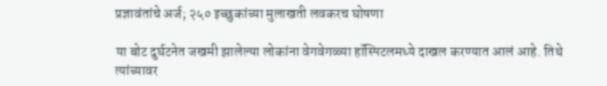प्रज्ञावंतांचे अर्ज; २५० इच्छुकांच्या मुलाखती लवकरच घोषणा

या बोट दुर्घटनेत जखमी झालेल्या लोकांना वेगवेगळ्या हॉस्पिटलमध्ये दाखल करण्यात आलं आहे. तिथे त्यांच्यावर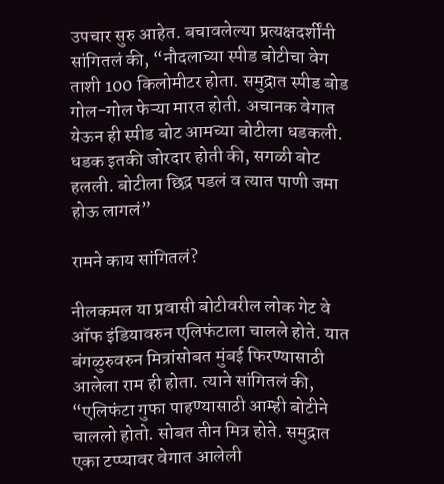उपचार सुरु आहेत. बचावलेल्या प्रत्यक्षदर्शींनी सांगितलं की, “नौदलाच्या स्पीड बोटीचा वेग ताशी 100 किलोमीटर होता. समुद्रात स्पीड बोड गोल-गोल फेऱ्या मारत होती. अचानक वेगात येऊन ही स्पीड बोट आमच्या बोटीला धडकली. धडक इतकी जोरदार होती की, सगळी बोट हलली. बोटीला छिद्र पडलं व त्यात पाणी जमा होऊ लागलं”

रामने काय सांगितलं?

नीलकमल या प्रवासी बोटीवरील लोक गेट वे ऑफ इंडियावरुन एलिफंटाला चालले होते. यात बंगळुरुवरुन मित्रांसोबत मुंबई फिरण्यासाठी आलेला राम ही होता. त्याने सांगितलं की, “एलिफंटा गुफा पाहण्यासाठी आम्ही बोटीने चाललो होतो. सोबत तीन मित्र होते. समुद्रात एका टप्प्यावर वेगात आलेली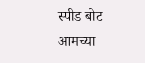स्पीड बोट आमच्या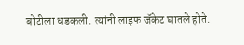बोटीला धडकली. त्यांनी लाइफ जॅकेट घातले होते.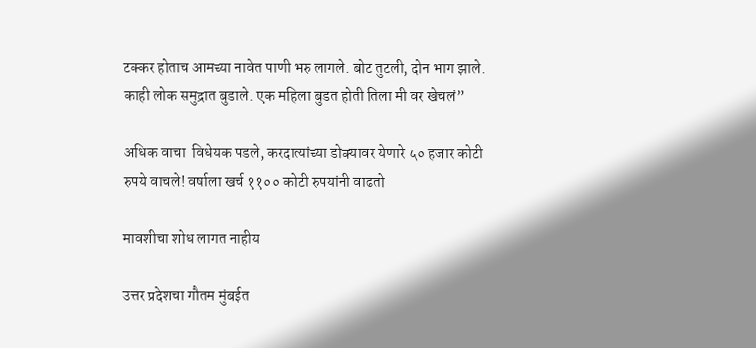टक्कर होताच आमच्या नावेत पाणी भरु लागले. बोट तुटली, दोन भाग झाले. काही लोक समुद्रात बुडाले. एक महिला बुडत होती तिला मी वर खेचलं”

अधिक वाचा  विधेयक पडले, करदात्यांच्या डोक्यावर येणारे ५० हजार कोटी रुपये वाचले! वर्षाला खर्च ११०० कोटी रुपयांनी वाढतो

मावशीचा शोध लागत नाहीय

उत्तर प्रदेशचा गौतम मुंबईत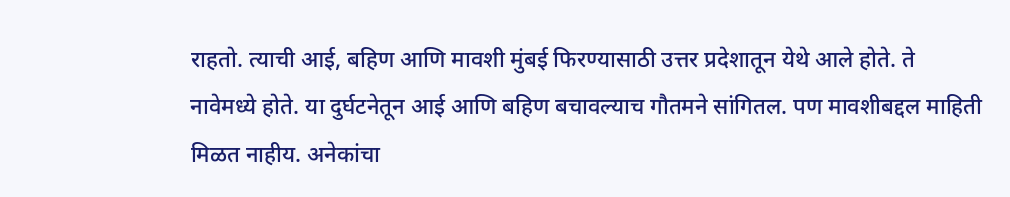राहतो. त्याची आई, बहिण आणि मावशी मुंबई फिरण्यासाठी उत्तर प्रदेशातून येथे आले होते. ते नावेमध्ये होते. या दुर्घटनेतून आई आणि बहिण बचावल्याच गौतमने सांगितल. पण मावशीबद्दल माहिती मिळत नाहीय. अनेकांचा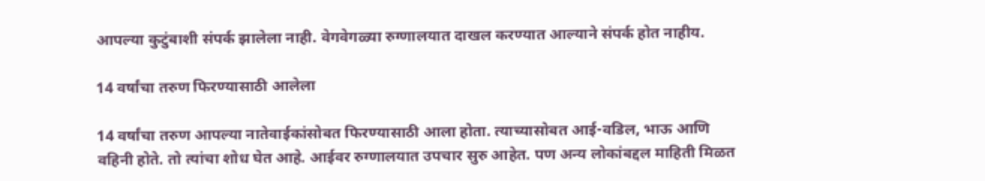आपल्या कुटुंबाशी संपर्क झालेला नाही. वेगवेगळ्या रुग्णालयात दाखल करण्यात आल्याने संपर्क होत नाहीय.

14 वर्षांचा तरुण फिरण्यासाठी आलेला

14 वर्षांचा तरुण आपल्या नातेवाईकांसोबत फिरण्यासाठी आला होता. त्याच्यासोबत आई-वडिल, भाऊ आणि वहिनी होते. तो त्यांचा शोध घेत आहे. आईवर रुग्णालयात उपचार सुरु आहेत. पण अन्य लोकांबद्दल माहिती मिळत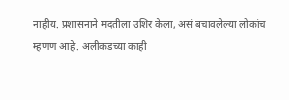नाहीय. प्रशासनाने मदतीला उशिर केला, असं बचावलेल्या लोकांच म्हणण आहे. अलीकडच्या काही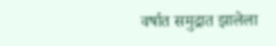वर्षात समुद्रात झालेला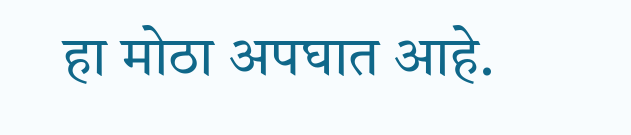हा मोठा अपघात आहे.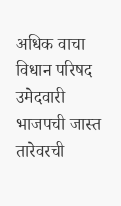अधिक वाचा  विधान परिषद उमेदवारी भाजपची जास्त तारेवरची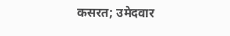कसरत; उमेदवार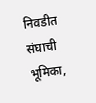निवडीत संघाची भूमिका,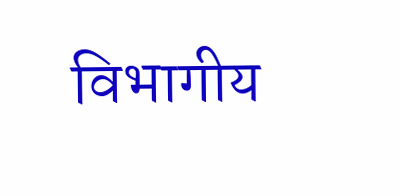विभागीय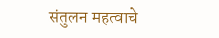संतुलन महत्वाचे